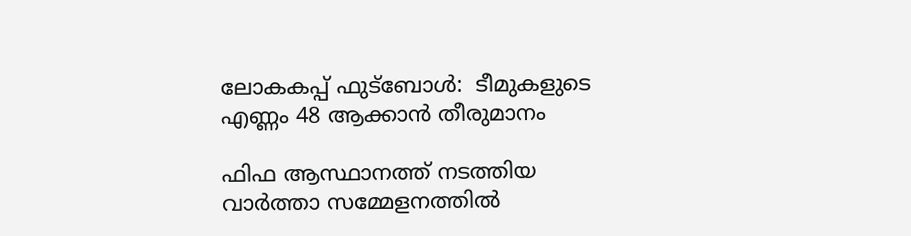ലോകകപ്പ് ഫുട്‌ബോൾ:  ടീമുകളുടെ എണ്ണം 48 ആക്കാൻ തീരുമാനം

ഫിഫ ആസ്ഥാനത്ത് നടത്തിയ വാർത്താ സമ്മേളനത്തിൽ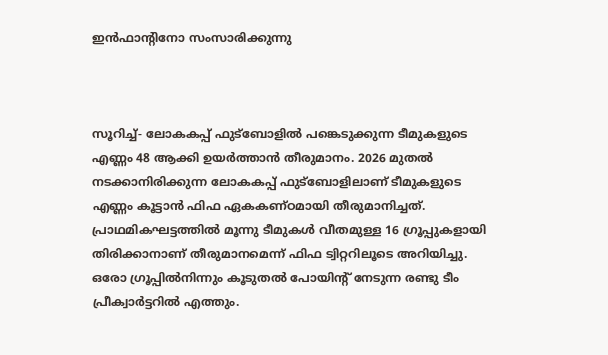ഇൻഫാന്റിനോ സംസാരിക്കുന്നു



സൂറിച്ച്- ലോകകപ്പ് ഫുട്‌ബോളിൽ പങ്കെടുക്കുന്ന ടീമുകളുടെ എണ്ണം 48 ആക്കി ഉയർത്താൻ തീരുമാനം. 2026 മുതൽ നടക്കാനിരിക്കുന്ന ലോകകപ്പ് ഫുട്‌ബോളിലാണ് ടീമുകളുടെ എണ്ണം കൂട്ടാൻ ഫിഫ ഏകകണ്ഠമായി തീരുമാനിച്ചത്. പ്രാഥമികഘട്ടത്തിൽ മൂന്നു ടീമുകൾ വീതമുള്ള 16 ഗ്രൂപ്പുകളായി തിരിക്കാനാണ് തീരുമാനമെന്ന് ഫിഫ ട്വിറ്ററിലൂടെ അറിയിച്ചു. ഒരോ ഗ്രൂപ്പിൽനിന്നും കൂടുതൽ പോയിന്റ് നേടുന്ന രണ്ടു ടീം പ്രീക്വാർട്ടറിൽ എത്തും.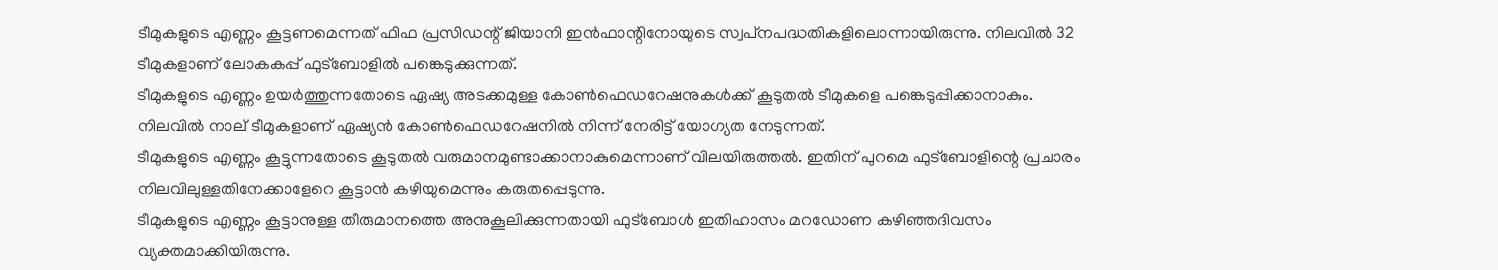ടീമുകളുടെ എണ്ണം കൂട്ടണമെന്നത് ഫിഫ പ്രസിഡന്റ് ജിയാനി ഇൻഫാന്റിനോയുടെ സ്വപ്‌നപദ്ധതികളിലൊന്നായിരുന്നു. നിലവിൽ 32 ടീമുകളാണ് ലോകകപ്പ് ഫുട്‌ബോളിൽ പങ്കെടുക്കുന്നത്.
ടീമുകളുടെ എണ്ണം ഉയർത്തുന്നതോടെ ഏഷ്യ അടക്കമുള്ള കോൺഫെഡറേഷനുകൾക്ക് കൂടുതൽ ടീമുകളെ പങ്കെടുപ്പിക്കാനാകും. നിലവിൽ നാല് ടീമുകളാണ് ഏഷ്യൻ കോൺഫെഡറേഷനിൽ നിന്ന് നേരിട്ട് യോഗ്യത നേടുന്നത്.
ടീമുകളുടെ എണ്ണം കൂട്ടുന്നതോടെ കൂടുതൽ വരുമാനമുണ്ടാക്കാനാകുമെന്നാണ് വിലയിരുത്തൽ. ഇതിന് പുറമെ ഫുട്‌ബോളിന്റെ പ്രചാരം നിലവിലുള്ളതിനേക്കാളേറെ കൂട്ടാൻ കഴിയുമെന്നും കരുതപ്പെടുന്നു.
ടീമുകളുടെ എണ്ണം കൂട്ടാനുള്ള തീരുമാനത്തെ അനുകൂലിക്കുന്നതായി ഫുട്‌ബോൾ ഇതിഹാസം മറഡോണ കഴിഞ്ഞദിവസം വ്യക്തമാക്കിയിരുന്നു.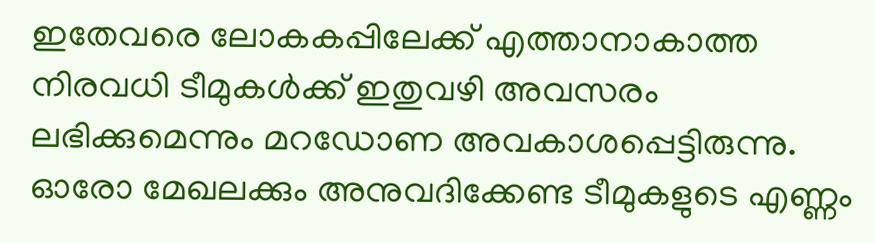ഇതേവരെ ലോകകപ്പിലേക്ക് എത്താനാകാത്ത നിരവധി ടീമുകൾക്ക് ഇതുവഴി അവസരം ലഭിക്കുമെന്നും മറഡോണ അവകാശപ്പെട്ടിരുന്നു. ഓരോ മേഖലക്കും അനുവദിക്കേണ്ട ടീമുകളുടെ എണ്ണം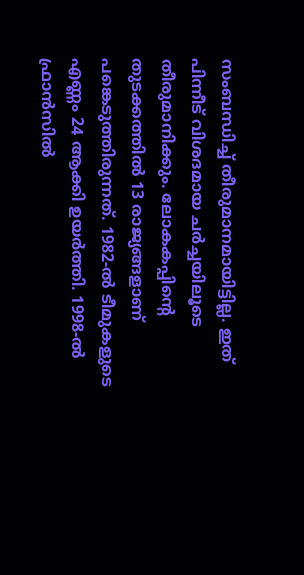സംബന്ധിച്ച് തീരുമാനമായിട്ടില്ല. ഇത് പിന്നീട് വിശദമായ ചർച്ചയിലൂടെ തീരുമാനിക്കും. ലോകകപ്പിന്റെ തുടക്കത്തിൽ 13 രാജ്യങ്ങളാണ് പങ്കെടുത്തിരുന്നത്. 1982-ൽ ടീമുകളുടെ എണ്ണം 24 ആക്കി ഉയർത്തി. 1998-ൽ ഫ്രാൻസിൽ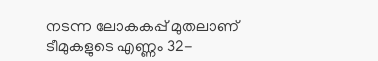നടന്ന ലോകകപ്പ് മുതലാണ് ടീമുകളുടെ എണ്ണം 32-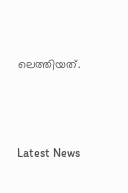ലെത്തിയത്.



Latest News